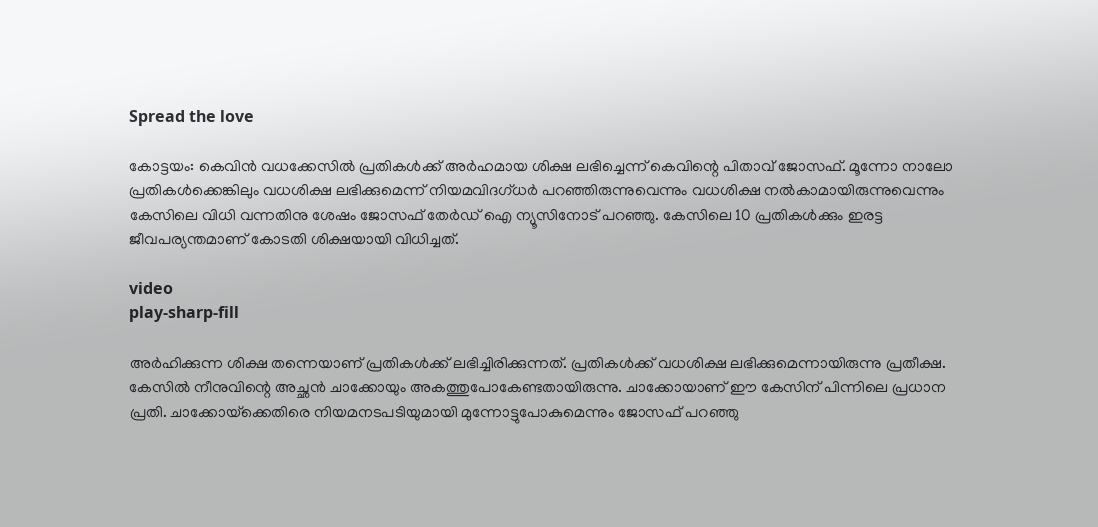Spread the love

കോട്ടയം: കെവിന്‍ വധക്കേസിൽ പ്രതികള്‍ക്ക് അര്‍ഹമായ ശിക്ഷ ലഭിച്ചെന്ന് കെവിന്റെ പിതാവ് ജോസഫ്. മൂന്നോ നാലോ പ്രതികള്‍ക്കെങ്കിലും വധശിക്ഷ ലഭിക്കുമെന്ന് നിയമവിദഗ്ധര്‍ പറഞ്ഞിരുന്നുവെന്നും വധശിക്ഷ നല്‍കാമായിരുന്നുവെന്നും കേസിലെ വിധി വന്നതിനു ശേഷം ജോസഫ് തേർഡ് ഐ ന്യൂസിനോട് പറഞ്ഞു. കേസിലെ 10 പ്രതികള്‍ക്കും ഇരട്ട ജീവപര്യന്തമാണ് കോടതി ശിക്ഷയായി വിധിച്ചത്.

video
play-sharp-fill

അർ‌ഹിക്കുന്ന ശിക്ഷ തന്നെയാണ് പ്രതികൾക്ക് ലഭിച്ചിരിക്കുന്നത്. പ്രതികൾക്ക് വധശിക്ഷ ലഭിക്കുമെന്നായിരുന്നു പ്രതീക്ഷ. കേസിൽ നീനുവിന്റെ അച്ഛൻ ചാക്കോയും അകത്തുപോകേണ്ടതായിരുന്നു. ചാക്കോയാണ് ഈ കേസിന് പിന്നിലെ പ്രധാന പ്രതി. ചാക്കോയ്‌ക്കെതിരെ നിയമനടപടിയുമായി മുന്നോട്ടുപോകുമെന്നും ജോസഫ് പറഞ്ഞു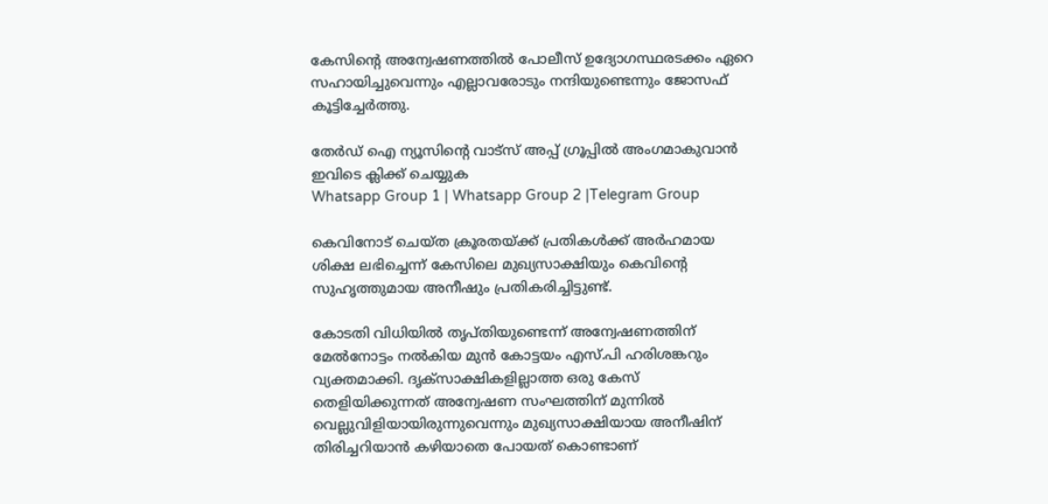കേസിന്റെ അന്വേഷണത്തില്‍ പോലീസ് ഉദ്യോഗസ്ഥരടക്കം ഏറെ സഹായിച്ചുവെന്നും എല്ലാവരോടും നന്ദിയുണ്ടെന്നും ജോസഫ് കൂട്ടിച്ചേര്‍ത്തു.

തേർഡ് ഐ ന്യൂസിന്റെ വാട്സ് അപ്പ് ഗ്രൂപ്പിൽ അംഗമാകുവാൻ ഇവിടെ ക്ലിക്ക് ചെയ്യുക
Whatsapp Group 1 | Whatsapp Group 2 |Telegram Group

കെവിനോട് ചെയ്‌ത ക്രൂരതയ്‌ക്ക് പ്രതികൾക്ക് അർഹമായ ശിക്ഷ ലഭിച്ചെന്ന് കേസിലെ മുഖ്യസാക്ഷിയും കെവിന്റെ സുഹൃത്തുമായ അനീഷും പ്രതികരിച്ചിട്ടുണ്ട്.

കോടതി വിധിയിൽ തൃപ്‌തിയുണ്ടെന്ന് അന്വേഷണത്തിന് മേൽനോട്ടം നൽകിയ മുൻ കോട്ടയം എസ്.പി ഹരിശങ്കറും വ്യക്തമാക്കി. ദൃക്‌സാക്ഷികളില്ലാത്ത ഒരു കേസ് തെളിയിക്കുന്നത് അന്വേഷണ സംഘത്തിന് മുന്നിൽ വെല്ലുവിളിയായിരുന്നുവെന്നും മുഖ്യസാക്ഷിയായ അനീഷിന് തിരിച്ചറിയാൻ കഴിയാതെ പോയത് കൊണ്ടാണ്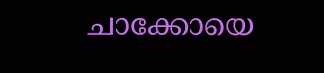ചാക്കോയെ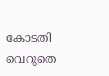കോടതി വെറുതെ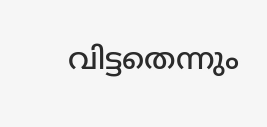വിട്ടതെന്നും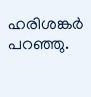ഹരിശങ്കർ പറഞ്ഞു.